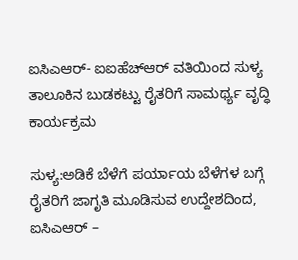ಐಸಿಎಆರ್- ಐಐಹೆಚ್‌ಆರ್ ವತಿಯಿಂದ ಸುಳ್ಯ ತಾಲೂಕಿನ ಬುಡಕಟ್ಟು ರೈತರಿಗೆ ಸಾಮರ್ಥ್ಯ ವೃದ್ಧಿ ಕಾರ್ಯಕ್ರಮ

ಸುಳ್ಯ:ಅಡಿಕೆ ಬೆಳೆಗೆ ಪರ್ಯಾಯ ಬೆಳೆಗಳ ಬಗ್ಗೆ ರೈತರಿಗೆ ಜಾಗೃತಿ ಮೂಡಿಸುವ ಉದ್ದೇಶದಿಂದ, ಐಸಿಎಆರ್ –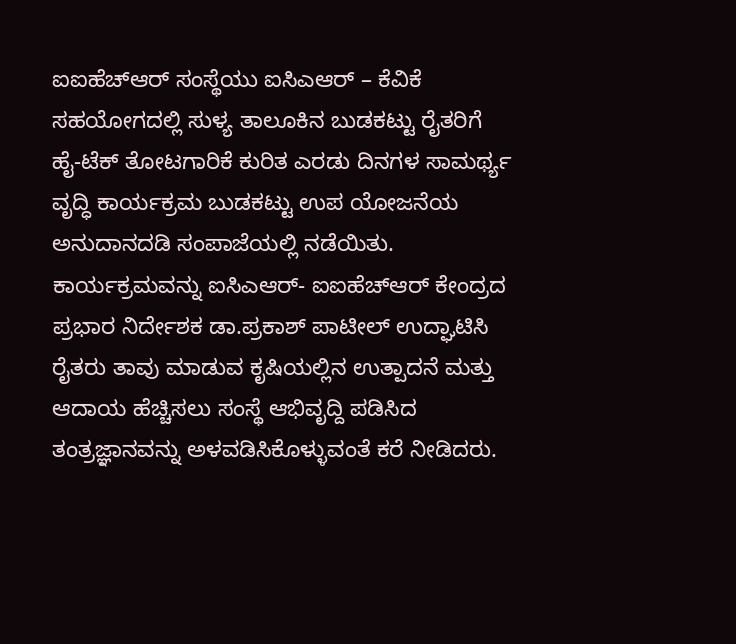ಐಐಹೆಚ್‌ಆರ್ ಸಂಸ್ಥೆಯು ಐಸಿಎಆರ್ – ಕೆವಿಕೆ ಸಹಯೋಗದಲ್ಲಿ ಸುಳ್ಯ ತಾಲೂಕಿನ ಬುಡಕಟ್ಟು ರೈತರಿಗೆ ಹೈ-ಟೆಕ್ ತೋಟಗಾರಿಕೆ ಕುರಿತ ಎರಡು ದಿನಗಳ ಸಾಮರ್ಥ್ಯ ವೃದ್ಧಿ ಕಾರ್ಯಕ್ರಮ ಬುಡಕಟ್ಟು ಉಪ ಯೋಜನೆಯ ಅನುದಾನದಡಿ ಸಂಪಾಜೆಯಲ್ಲಿ ನಡೆಯಿತು.
ಕಾರ್ಯಕ್ರಮವನ್ನು ಐಸಿಎಆರ್- ಐಐಹೆಚ್‌ಆರ್ ಕೇಂದ್ರದ ಪ್ರಭಾರ ನಿರ್ದೇಶಕ ಡಾ.ಪ್ರಕಾಶ್ ಪಾಟೀಲ್ ಉದ್ಘಾಟಿಸಿ ರೈತರು ತಾವು ಮಾಡುವ ಕೃಷಿಯಲ್ಲಿನ ಉತ್ಪಾದನೆ ಮತ್ತು ಆದಾಯ ಹೆಚ್ಚಿಸಲು ಸಂಸ್ಥೆ ಆಭಿವೃದ್ದಿ ಪಡಿಸಿದ ತಂತ್ರಜ್ಞಾನವನ್ನು ಅಳವಡಿಸಿಕೊಳ್ಳುವಂತೆ ಕರೆ ನೀಡಿದರು.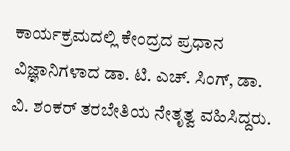ಕಾರ್ಯಕ್ರಮದಲ್ಲಿ ಕೇಂದ್ರದ ಪ್ರಧಾನ ವಿಜ್ಞಾನಿಗಳಾದ ಡಾ. ಟಿ. ಎಚ್. ಸಿಂಗ್, ಡಾ. ವಿ. ಶಂಕರ್ ತರಬೇತಿಯ ನೇತೃತ್ವ ವಹಿಸಿದ್ದರು.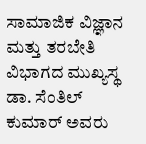ಸಾಮಾಜಿಕ ವಿಜ್ಞಾನ ಮತ್ತು ತರಬೇತಿ ವಿಭಾಗದ ಮುಖ್ಯಸ್ಥ ಡಾ. ಸೆಂತಿಲ್ ಕುಮಾರ್ ಅವರು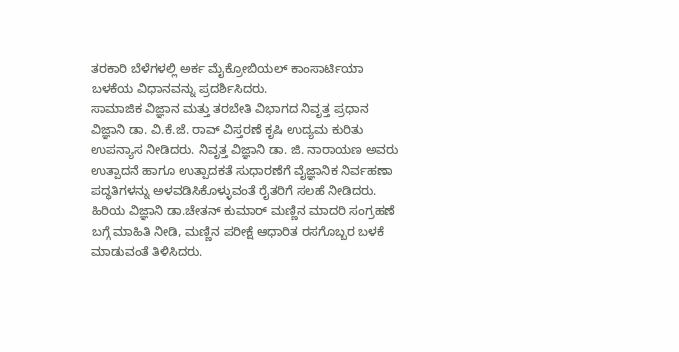ತರಕಾರಿ ಬೆಳೆಗಳಲ್ಲಿ ಅರ್ಕ ಮೈಕ್ರೋಬಿಯಲ್ ಕಾಂಸಾರ್ಟಿಯಾ ಬಳಕೆಯ ವಿಧಾನವನ್ನು ಪ್ರದರ್ಶಿಸಿದರು.
ಸಾಮಾಜಿಕ ವಿಜ್ಞಾನ ಮತ್ತು ತರಬೇತಿ ವಿಭಾಗದ ನಿವೃತ್ತ ಪ್ರಧಾನ ವಿಜ್ಞಾನಿ ಡಾ. ವಿ.ಕೆ.ಜೆ. ರಾವ್ ವಿಸ್ತರಣೆ ಕೃಷಿ ಉದ್ಯಮ ಕುರಿತು ಉಪನ್ಯಾಸ ನೀಡಿದರು. ನಿವೃತ್ತ ವಿಜ್ಞಾನಿ ಡಾ. ಜಿ. ನಾರಾಯಣ ಅವರು ಉತ್ಪಾದನೆ ಹಾಗೂ ಉತ್ಪಾದಕತೆ ಸುಧಾರಣೆಗೆ ವೈಜ್ಞಾನಿಕ ನಿರ್ವಹಣಾ ಪದ್ಧತಿಗಳನ್ನು ಅಳವಡಿಸಿಕೊಳ್ಳುವಂತೆ ರೈತರಿಗೆ ಸಲಹೆ ನೀಡಿದರು. ಹಿರಿಯ ವಿಜ್ಞಾನಿ ಡಾ.ಚೇತನ್ ಕುಮಾರ್ ಮಣ್ಣಿನ ಮಾದರಿ ಸಂಗ್ರಹಣೆ ಬಗ್ಗೆ ಮಾಹಿತಿ ನೀಡಿ, ಮಣ್ಣಿನ ಪರೀಕ್ಷೆ ಆಧಾರಿತ ರಸಗೊಬ್ಬರ ಬಳಕೆ ಮಾಡುವಂತೆ ತಿಳಿಸಿದರು.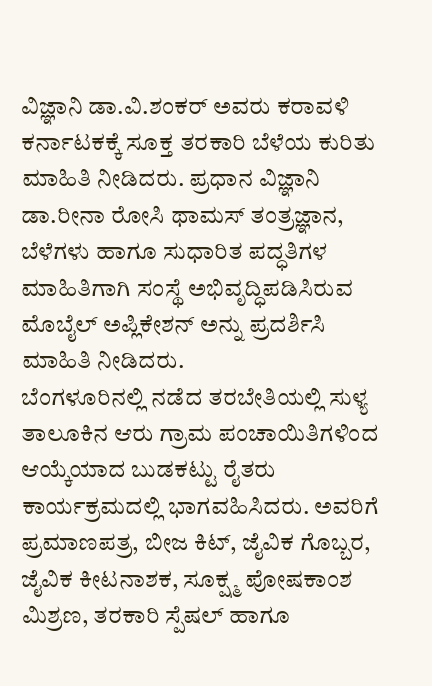ವಿಜ್ಞಾನಿ ಡಾ.ವಿ.ಶಂಕರ್ ಅವರು ಕರಾವಳಿ ಕರ್ನಾಟಕಕ್ಕೆ ಸೂಕ್ತ ತರಕಾರಿ ಬೆಳೆಯ ಕುರಿತು ಮಾಹಿತಿ ನೀಡಿದರು. ಪ್ರಧಾನ ವಿಜ್ಞಾನಿ ಡಾ.ರೀನಾ ರೋಸಿ ಥಾಮಸ್ ತಂತ್ರಜ್ಞಾನ, ಬೆಳೆಗಳು ಹಾಗೂ ಸುಧಾರಿತ ಪದ್ಧತಿಗಳ ಮಾಹಿತಿಗಾಗಿ ಸಂಸ್ಥೆ ಅಭಿವೃದ್ಧಿಪಡಿಸಿರುವ ಮೊಬೈಲ್ ಅಪ್ಲಿಕೇಶನ್ ಅನ್ನು ಪ್ರದರ್ಶಿಸಿ ಮಾಹಿತಿ ನೀಡಿದರು.
ಬೆಂಗಳೂರಿನಲ್ಲಿ ನಡೆದ ತರಬೇತಿಯಲ್ಲಿ ಸುಳ್ಯ ತಾಲೂಕಿನ ಆರು ಗ್ರಾಮ ಪಂಚಾಯಿತಿಗಳಿಂದ ಆಯ್ಕೆಯಾದ ಬುಡಕಟ್ಟು ರೈತರು ಕಾರ್ಯಕ್ರಮದಲ್ಲಿ ಭಾಗವಹಿಸಿದರು. ಅವರಿಗೆ ಪ್ರಮಾಣಪತ್ರ, ಬೀಜ ಕಿಟ್, ಜೈವಿಕ ಗೊಬ್ಬರ, ಜೈವಿಕ ಕೀಟನಾಶಕ, ಸೂಕ್ಷ್ಮ ಪೋಷಕಾಂಶ ಮಿಶ್ರಣ, ತರಕಾರಿ ಸ್ಪೆಷಲ್ ಹಾಗೂ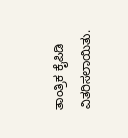ತಾಂತ್ರಿಕ ಕೈಪಿಡಿ ವಿತರಿಸಲಾಯಿತು.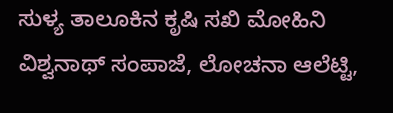ಸುಳ್ಯ ತಾಲೂಕಿನ ಕೃಷಿ ಸಖಿ ಮೋಹಿನಿ ವಿಶ್ವನಾಥ್ ಸಂಪಾಜೆ, ಲೋಚನಾ ಆಲೆಟ್ಟಿ,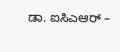ಡಾ. ಐಸಿಎಆರ್ –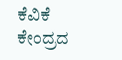ಕೆವಿಕೆ ಕೇಂದ್ರದ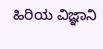ಹಿರಿಯ ವಿಜ್ಞಾನಿ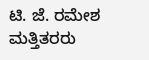ಟಿ. ಜೆ. ರಮೇಶ ಮತ್ತಿತರರು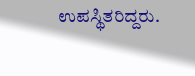ಉಪಸ್ಥಿತರಿದ್ದರು.